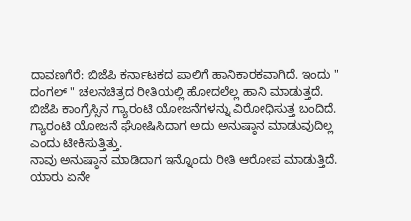ದಾವಣಗೆರೆ: ಬಿಜೆಪಿ ಕರ್ನಾಟಕದ ಪಾಲಿಗೆ ಹಾನಿಕಾರಕವಾಗಿದೆ. ಇಂದು " ದಂಗಲ್ " ಚಲನಚಿತ್ರದ ರೀತಿಯಲ್ಲಿ ಹೋದಲೆಲ್ಲ ಹಾನಿ ಮಾಡುತ್ತದೆ. ಬಿಜೆಪಿ ಕಾಂಗ್ರೆಸ್ಸಿನ ಗ್ಯಾರಂಟಿ ಯೋಜನೆಗಳನ್ನು ವಿರೋಧಿಸುತ್ತ ಬಂದಿದೆ. ಗ್ಯಾರಂಟಿ ಯೋಜನೆ ಘೋಷಿಸಿದಾಗ ಅದು ಅನುಷ್ಠಾನ ಮಾಡುವುದಿಲ್ಲ ಎಂದು ಟೀಕಿಸುತ್ತಿತ್ತು.
ನಾವು ಅನುಷ್ಠಾನ ಮಾಡಿದಾಗ ಇನ್ನೊಂದು ರೀತಿ ಆರೋಪ ಮಾಡುತ್ತಿದೆ. ಯಾರು ಏನೇ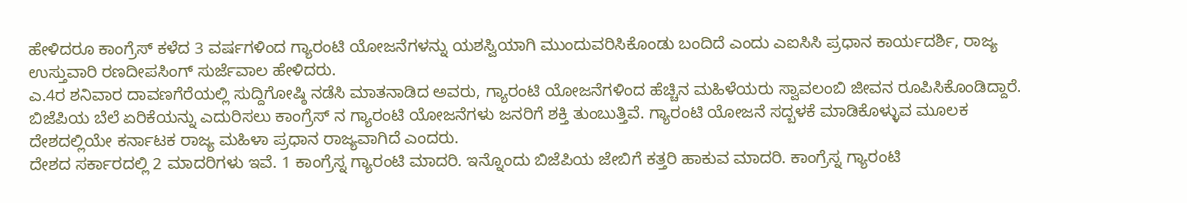ಹೇಳಿದರೂ ಕಾಂಗ್ರೆಸ್ ಕಳೆದ 3 ವರ್ಷಗಳಿಂದ ಗ್ಯಾರಂಟಿ ಯೋಜನೆಗಳನ್ನು ಯಶಸ್ವಿಯಾಗಿ ಮುಂದುವರಿಸಿಕೊಂಡು ಬಂದಿದೆ ಎಂದು ಎಐಸಿಸಿ ಪ್ರಧಾನ ಕಾರ್ಯದರ್ಶಿ, ರಾಜ್ಯ ಉಸ್ತುವಾರಿ ರಣದೀಪಸಿಂಗ್ ಸುರ್ಜೆವಾಲ ಹೇಳಿದರು.
ಎ.4ರ ಶನಿವಾರ ದಾವಣಗೆರೆಯಲ್ಲಿ ಸುದ್ದಿಗೋಷ್ಠಿ ನಡೆಸಿ ಮಾತನಾಡಿದ ಅವರು, ಗ್ಯಾರಂಟಿ ಯೋಜನೆಗಳಿಂದ ಹೆಚ್ಚಿನ ಮಹಿಳೆಯರು ಸ್ವಾವಲಂಬಿ ಜೀವನ ರೂಪಿಸಿಕೊಂಡಿದ್ದಾರೆ. ಬಿಜೆಪಿಯ ಬೆಲೆ ಏರಿಕೆಯನ್ನು ಎದುರಿಸಲು ಕಾಂಗ್ರೆಸ್ ನ ಗ್ಯಾರಂಟಿ ಯೋಜನೆಗಳು ಜನರಿಗೆ ಶಕ್ತಿ ತುಂಬುತ್ತಿವೆ. ಗ್ಯಾರಂಟಿ ಯೋಜನೆ ಸದ್ಬಳಕೆ ಮಾಡಿಕೊಳ್ಳುವ ಮೂಲಕ ದೇಶದಲ್ಲಿಯೇ ಕರ್ನಾಟಕ ರಾಜ್ಯ ಮಹಿಳಾ ಪ್ರಧಾನ ರಾಜ್ಯವಾಗಿದೆ ಎಂದರು.
ದೇಶದ ಸರ್ಕಾರದಲ್ಲಿ 2 ಮಾದರಿಗಳು ಇವೆ. 1 ಕಾಂಗ್ರೆಸ್ನ ಗ್ಯಾರಂಟಿ ಮಾದರಿ. ಇನ್ನೊಂದು ಬಿಜೆಪಿಯ ಜೇಬಿಗೆ ಕತ್ತರಿ ಹಾಕುವ ಮಾದರಿ. ಕಾಂಗ್ರೆಸ್ನ ಗ್ಯಾರಂಟಿ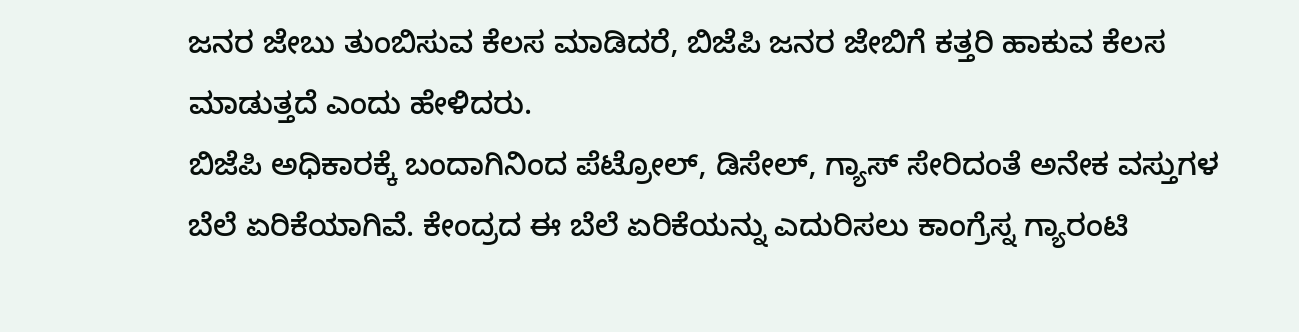ಜನರ ಜೇಬು ತುಂಬಿಸುವ ಕೆಲಸ ಮಾಡಿದರೆ, ಬಿಜೆಪಿ ಜನರ ಜೇಬಿಗೆ ಕತ್ತರಿ ಹಾಕುವ ಕೆಲಸ ಮಾಡುತ್ತದೆ ಎಂದು ಹೇಳಿದರು.
ಬಿಜೆಪಿ ಅಧಿಕಾರಕ್ಕೆ ಬಂದಾಗಿನಿಂದ ಪೆಟ್ರೋಲ್, ಡಿಸೇಲ್, ಗ್ಯಾಸ್ ಸೇರಿದಂತೆ ಅನೇಕ ವಸ್ತುಗಳ ಬೆಲೆ ಏರಿಕೆಯಾಗಿವೆ. ಕೇಂದ್ರದ ಈ ಬೆಲೆ ಏರಿಕೆಯನ್ನು ಎದುರಿಸಲು ಕಾಂಗ್ರೆಸ್ನ ಗ್ಯಾರಂಟಿ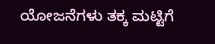ಯೋಜನೆಗಳು ತಕ್ಕ ಮಟ್ಟಿಗೆ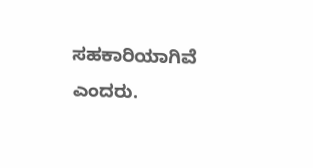ಸಹಕಾರಿಯಾಗಿವೆ ಎಂದರು.